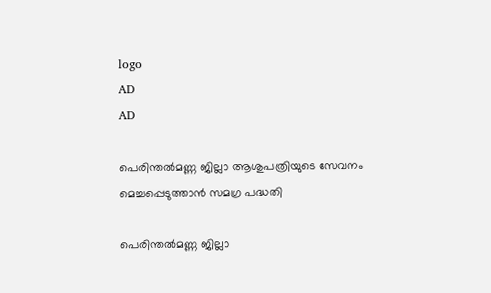logo
AD
AD

പെരിന്തൽമണ്ണ ജില്ലാ ആശുപത്രിയുടെ സേവനം മെച്ചപ്പെടുത്താൻ സമഗ്ര പദ്ധതി

പെരിന്തൽമണ്ണ ജില്ലാ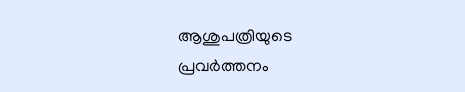ആശുപത്രിയുടെ പ്രവർത്തനം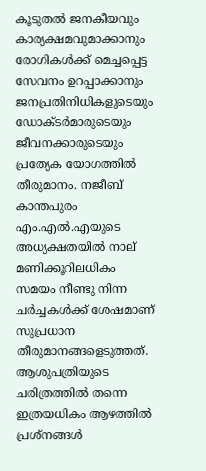കൂടുതൽ ജനകീയവും കാര്യക്ഷമവുമാക്കാനും രോഗികള്‍ക്ക് മെച്ചപ്പെട്ട സേവനം ഉറപ്പാക്കാനും ജനപ്രതിനിധികളുടെയും ഡോക്ടർമാരുടെയും ജീവനക്കാരുടെയും പ്രത്യേക യോഗത്തില്‍ തീരുമാനം. നജീബ് കാന്തപുരം എം.എൽ.എയുടെ അധ്യക്ഷതയിൽ നാല് മണിക്കൂറിലധികം സമയം നീണ്ടു നിന്ന ചര്‍ച്ചകള്‍ക്ക് ശേഷമാണ് സുപ്രധാന തീരുമാനങ്ങളെടുത്തത്. ആശുപത്രിയുടെ ചരിത്രത്തിൽ തന്നെ ഇത്രയധികം ആഴത്തിൽ പ്രശ്നങ്ങൾ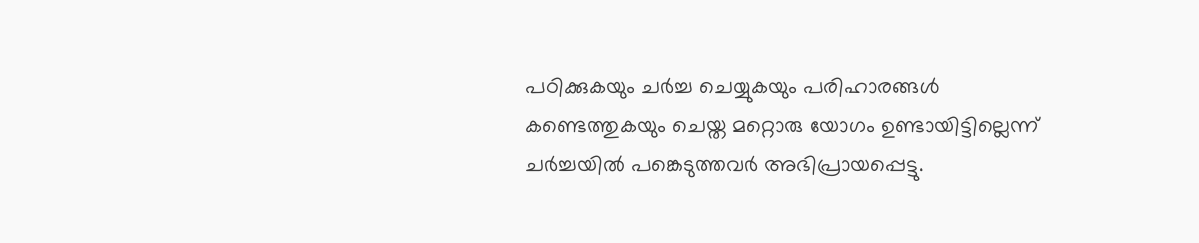പഠിക്കുകയും ചര്‍ച്ച ചെയ്യുകയും പരിഹാരങ്ങൾ കണ്ടെത്തുകയും ചെയ്ത മറ്റൊരു യോഗം ഉണ്ടായിട്ടില്ലെന്ന് ചർച്ചയിൽ പങ്കെടുത്തവർ അഭിപ്രായപ്പെട്ടു.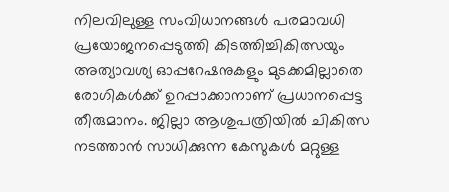നിലവിലുള്ള സംവിധാനങ്ങൾ പരമാവധി പ്രയോജനപ്പെടുത്തി കിടത്തിച്ചികിത്സയും അത്യാവശ്യ ഓപ്പറേഷനുകളും മുടക്കമില്ലാതെ രോഗികള്‍ക്ക് ഉറപ്പാക്കാനാണ് പ്രധാനപ്പെട്ട തീരുമാനം. ജില്ലാ ആശുപത്രിയില്‍ ചികിത്സ നടത്താന്‍ സാധിക്കുന്ന കേസുകള്‍ മറ്റുള്ള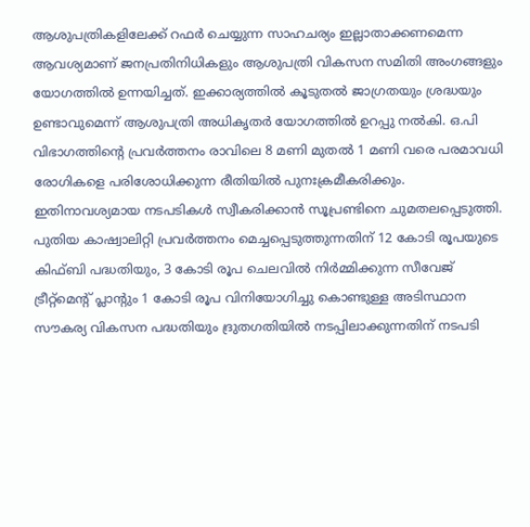ആശുപത്രികളിലേക്ക് റഫര്‍ ചെയ്യുന്ന സാഹചര്യം ഇല്ലാതാക്കണമെന്ന ആവശ്യമാണ് ജനപ്രതിനിധികളും ആശുപത്രി വികസന സമിതി അംഗങ്ങളും യോഗത്തില്‍ ഉന്നയിച്ചത്. ഇക്കാര്യത്തില്‍ കൂടുതല്‍ ജാഗ്രതയും ശ്രദ്ധയും ഉണ്ടാവുമെന്ന് ആശുപത്രി അധികൃതര്‍ യോഗത്തില്‍ ഉറപ്പു നല്‍കി. ഒ.പി വിഭാഗത്തിന്റെ പ്രവർത്തനം രാവിലെ 8 മണി മുതൽ 1 മണി വരെ പരമാവധി രോഗികളെ പരിശോധിക്കുന്ന രീതിയിൽ പുനഃക്രമീകരിക്കും. ഇതിനാവശ്യമായ നടപടികൾ സ്വീകരിക്കാൻ സൂപ്രണ്ടിനെ ചുമതലപ്പെടുത്തി. പുതിയ കാഷ്വാലിറ്റി പ്രവർത്തനം മെച്ചപ്പെടുത്തുന്നതിന് 12 കോടി രൂപയുടെ കിഫ്ബി പദ്ധതിയും, 3 കോടി രൂപ ചെലവില്‍ നിര്‍മ്മിക്കുന്ന സീവേജ് ട്രീറ്റ്‌മെന്റ് പ്ലാന്‍റും 1 കോടി രൂപ വിനിയോഗിച്ചു കൊണ്ടുള്ള അടിസ്ഥാന സൗകര്യ വികസന പദ്ധതിയും ദ്രുതഗതിയിൽ നടപ്പിലാക്കുന്നതിന് നടപടി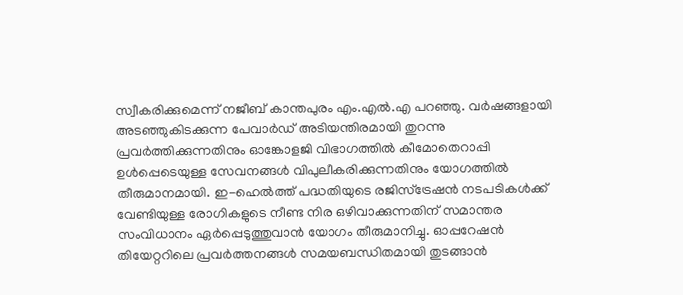സ്വീകരിക്കുമെന്ന് നജീബ് കാന്തപുരം എം.എൽ.എ പറഞ്ഞു. വർഷങ്ങളായി അടഞ്ഞുകിടക്കുന്ന പേവാർഡ് അടിയന്തിരമായി തുറന്നു പ്രവർത്തിക്കുന്നതിനും ഓങ്കോളജി വിഭാഗത്തിൽ കീമോതെറാപ്പി ഉൾപ്പെടെയുള്ള സേവനങ്ങൾ വിപുലീകരിക്കുന്നതിനും യോഗത്തില്‍ തീരുമാനമായി. ഇ-ഹെല്‍ത്ത് പദ്ധതിയുടെ രജിസ്ട്രേഷന്‍ നടപടികള്‍ക്ക് വേണ്ടിയുള്ള രോഗികളുടെ നീണ്ട നിര ഒഴിവാക്കുന്നതിന് സമാന്തര സംവിധാനം ഏര്‍പ്പെടുത്തുവാന്‍ യോഗം തീരുമാനിച്ചു. ഓപ്പറേഷൻ തിയേറ്ററിലെ പ്രവർത്തനങ്ങൾ സമയബന്ധിതമായി തുടങ്ങാൻ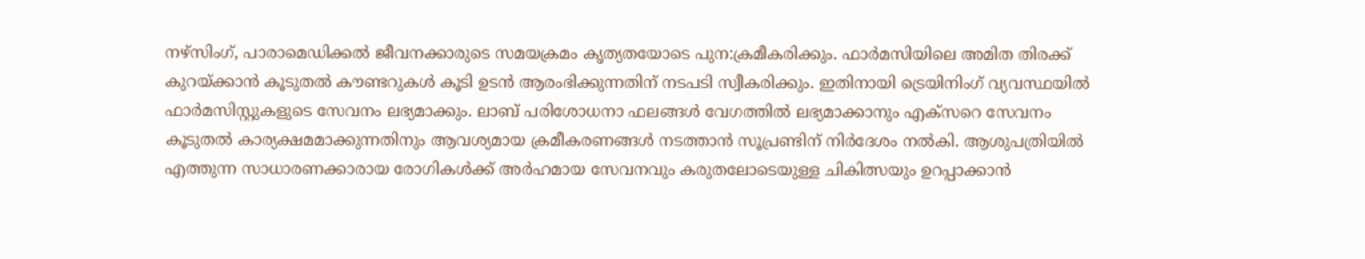നഴ്‌സിംഗ്, പാരാമെഡിക്കൽ ജീവനക്കാരുടെ സമയക്രമം കൃത്യതയോടെ പുന:ക്രമീകരിക്കും. ഫാർമസിയിലെ അമിത തിരക്ക് കുറയ്ക്കാൻ കൂടുതല്‍ കൗണ്ടറുകൾ കൂടി ഉടൻ ആരംഭിക്കുന്നതിന് നടപടി സ്വീകരിക്കും. ഇതിനായി ട്രെയിനിംഗ് വ്യവസ്ഥയിൽ ഫാർമസിസ്റ്റുകളുടെ സേവനം ലഭ്യമാക്കും. ലാബ് പരിശോധനാ ഫലങ്ങൾ വേഗത്തിൽ ലഭ്യമാക്കാനും എക്സറെ സേവനം കൂടുതല്‍ കാര്യക്ഷമമാക്കുന്നതിനും ആവശ്യമായ ക്രമീകരണങ്ങൾ നടത്താൻ സൂപ്രണ്ടിന് നിർദേശം നൽകി. ആശുപത്രിയിൽ എത്തുന്ന സാധാരണക്കാരായ രോഗികൾക്ക് അർഹമായ സേവനവും കരുതലോടെയുള്ള ചികിത്സയും ഉറപ്പാക്കാൻ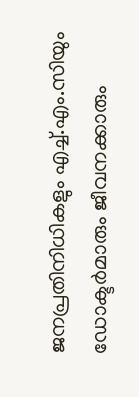ജനപ്രതിനിധികളും എച്ച്.എം.സിയും ഡോക്ടർമാരും ജീവനക്കാരും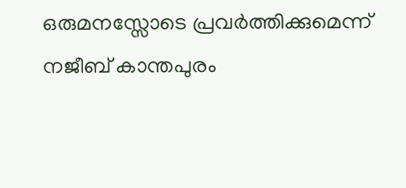ഒരുമനസ്സോടെ പ്രവർത്തിക്കുമെന്ന് നജീബ് കാന്തപുരം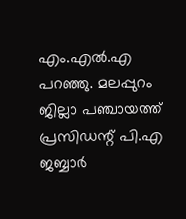എം.എൽ.എ പറഞ്ഞു. മലപ്പുറം ജില്ലാ പഞ്ചായത്ത് പ്രസിഡന്റ് പി.എ ജബ്ബാർ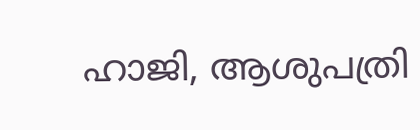ഹാജി, ആശുപത്രി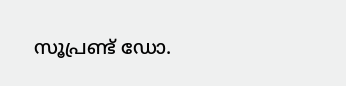സൂപ്രണ്ട് ഡോ.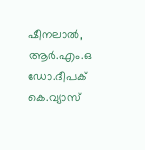ഷീനലാല്‍, ആർ.എം.ഒ ഡോ.ദീപക് കെ.വ്യാസ്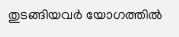തുടങ്ങിയവർ യോഗത്തിൽ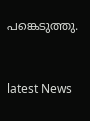പങ്കെടുത്തു.


latest News